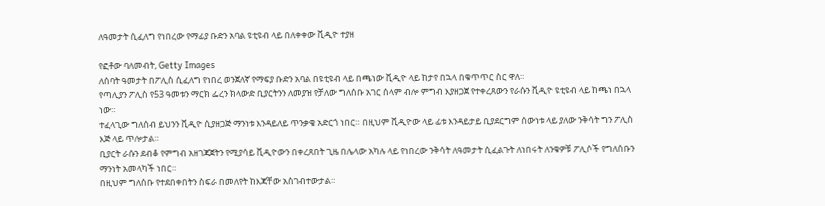ለዓመታት ሲፈለግ የነበረው የማፊያ ቡድን አባል ዩቲዩብ ላይ በለቀቀው ቪዲዮ ተያዘ

የፎቶው ባለመብት, Getty Images
ለሰባት ዓመታት በፖሊስ ሲፈለግ የነበረ ወንጀለኛ የማፍያ ቡድን አባል በዩቲዩብ ላይ በጫነው ቪዲዮ ላይ ከታየ በኋላ በቁጥጥር ስር ዋለ።
የጣሊያን ፖሊስ የ53 ዓመቱን ማርክ ፌረን ክላውድ ቢያርትንን ለመያዝ የቻለው ግለሰቡ አገር ሰላም ብሎ ምግብ እያዘጋጀ የተቀረጸውን የራሱን ቪዲዮ ዩቲዩብ ላይ ከጫነ በኋላ ነው።
ተፈላጊው ግለሰብ ይህንን ቪዲዮ ሲያዘጋጅ ማንነቱ እንዳይለይ ጥንቃቄ አድርጎ ነበር። በዚህም ቪዲዮው ላይ ፊቱ እንዳይታይ ቢያደርግም ሰውነቱ ላይ ያለው ንቅሳት ግን ፖሊስ እጅ ላይ ጥሎታል።
ቢያርት ራሱን ደብቆ የምግብ አዘገጃጀትን የሚያሳይ ቪዲዮውን በቀረጸበት ጊዜ በሌላው አካሉ ላይ የነበረው ንቅሳት ለዓመታት ሲፈልጉት ለነበሩት ለንቁዎቹ ፖሊሶች የግለሰቡን ማንነት አመላካች ነበር።
በዚህም ግለሰቡ የተደበቀበትን ስፍራ በመለየት ከእጃቸው አስገብተውታል።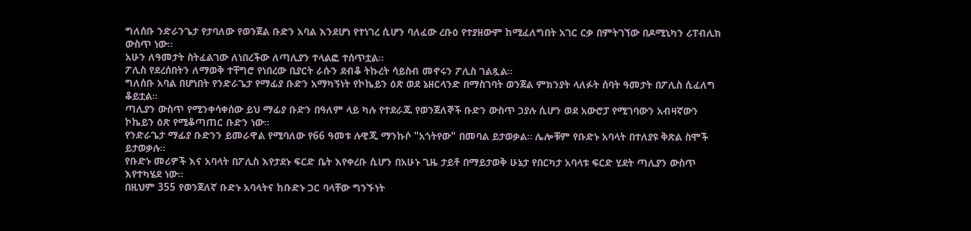ግለሰቡ ንድራንጌታ የታባለው የወንጀል ቡድን አባል እንደሆነ የተነገረ ሲሆን ባለፈው ረቡዕ የተያዘውም ከሚፈለግበት አገር ርቃ በምትገኘው በዶሚኒካን ሪፐብሊክ ውስጥ ነው።
አሁን ለዓመታት ስትፈልገው ለነበረችው ለጣሊያን ተላልፎ ተሰጥቷል።
ፖሊስ የደረሰበትን ለማወቅ ተቸግሮ የነበረው ቢያርት ራሱን ደብቆ ትኩረት ሳይስብ መኖሩን ፖሊስ ገልጿል።
ግለሰቡ አባል በሆነበት የንድራጌታ የማፊያ ቡድን አማካኝነት የኮኬይን ዕጽ ወደ ኔዘርላንድ በማስገባት ወንጀል ምክንያት ላለፉት ሰባት ዓመታት በፖሊስ ሲፈለግ ቆይቷል።
ጣሊያን ውስጥ የሚንቀሳቀሰው ይህ ማፊያ ቡድን በዓለም ላይ ካሉ የተደራጁ የወንጀለኞች ቡድን ውስጥ ኃያሉ ሲሆን ወደ አውሮፓ የሚገባውን አብዛኛውን ኮኬይን ዕጽ የሚቆጣጠር ቡድን ነው።
የንድራጌታ ማፊያ ቡድንን ይመራዋል የሚባለው የ66 ዓመቱ ሉዊጂ ማንኩሶ "አጎትየው" በመባል ይታወቃል። ሌሎቹም የቡድኑ አባላት በተለያዩ ቅጽል ስሞች ይታወቃሉ።
የቡድኑ መሪዎች እና አባላት በፖሊስ እየታደኑ ፍርድ ቤት እየቀረቡ ሲሆን በአሁኑ ጊዜ ታይቶ በማይታወቅ ሁኔታ የበርካታ አባላቱ ፍርድ ሂደት ጣሊያን ውስጥ እየተካሄደ ነው።
በዚህም 355 የወንጀለኛ ቡድኑ አባላትና ከቡድኑ ጋር ባላቸው ግንኙነት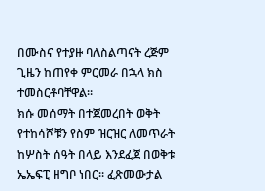በሙስና የተያዙ ባለስልጣናት ረጅም ጊዜን ከጠየቀ ምርመራ በኋላ ክስ ተመስርቶባቸዋል።
ክሱ መሰማት በተጀመረበት ወቅት የተከሳሾቹን የስም ዝርዝር ለመጥራት ከሦስት ሰዓት በላይ እንደፈጀ በወቅቱ ኤኤፍፒ ዘግቦ ነበር። ፈጽመውታል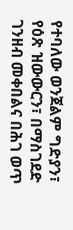የተባለው ወንጀልም ግድያን፣ የዕጽ ዝውውርን፣ በማስገደድ ገንዘብ መቀበልና በሕገ ወጥ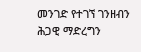መንገድ የተገኘ ገንዘብን ሕጋዊ ማድረግን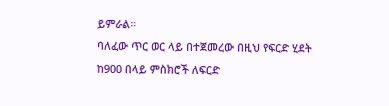ይምራል።
ባለፈው ጥር ወር ላይ በተጀመረው በዚህ የፍርድ ሂደት ከ900 በላይ ምስክሮች ለፍርድ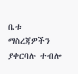ቤቱ ማስረጃዎችን ያቀርባሉ ተብሎ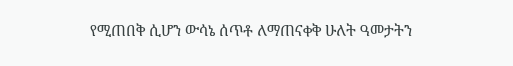የሚጠበቅ ሲሆን ውሳኔ ሰጥቶ ለማጠናቀቅ ሁለት ዓመታትን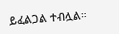ይፈልጋል ተብሏል።